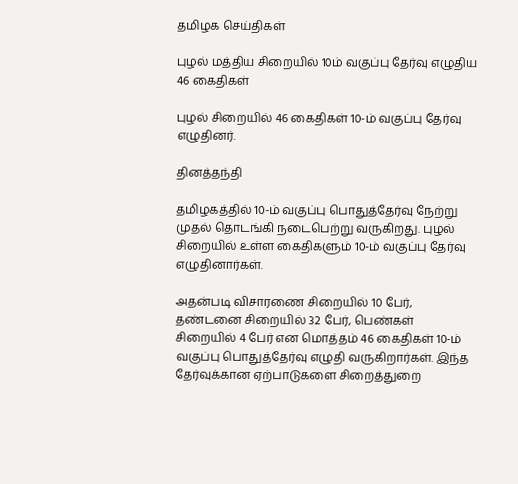தமிழக செய்திகள்

புழல் மத்திய சிறையில் 10ம் வகுப்பு தேர்வு எழுதிய 46 கைதிகள்

புழல் சிறையில் 46 கைதிகள் 10-ம் வகுப்பு தேர்வு எழுதினர்.

தினத்தந்தி

தமிழகத்தில் 10-ம் வகுப்பு பொதுத்தேர்வு நேற்று முதல் தொடங்கி நடைபெற்று வருகிறது. புழல் சிறையில் உள்ள கைதிகளும் 10-ம் வகுப்பு தேர்வு எழுதினார்கள்.

அதன்படி விசாரணை சிறையில் 10 பேர், தண்டனை சிறையில் 32 பேர், பெண்கள் சிறையில் 4 பேர் என மொத்தம் 46 கைதிகள் 10-ம் வகுப்பு பொதுத்தேர்வு எழுதி வருகிறார்கள். இந்த தேர்வுக்கான ஏற்பாடுகளை சிறைத்துறை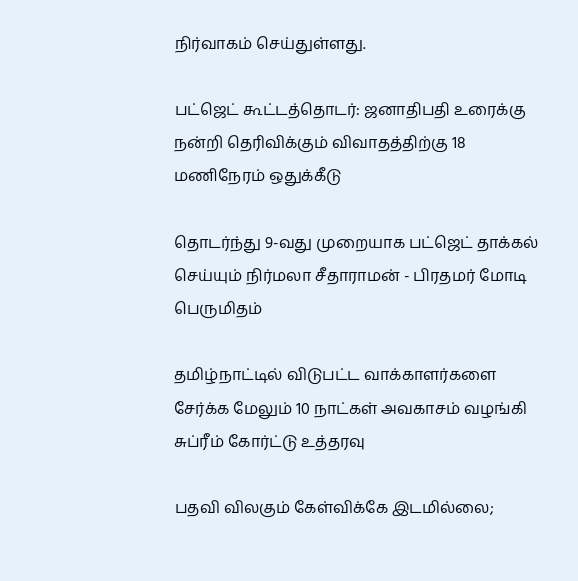நிர்வாகம் செய்துள்ளது.

பட்ஜெட் கூட்டத்தொடர்: ஜனாதிபதி உரைக்கு நன்றி தெரிவிக்கும் விவாதத்திற்கு 18 மணிநேரம் ஒதுக்கீடு

தொடர்ந்து 9-வது முறையாக பட்ஜெட் தாக்கல் செய்யும் நிர்மலா சீதாராமன் - பிரதமர் மோடி பெருமிதம்

தமிழ்நாட்டில் விடுபட்ட வாக்காளர்களை சேர்க்க மேலும் 10 நாட்கள் அவகாசம் வழங்கி சுப்ரீம் கோர்ட்டு உத்தரவு

பதவி விலகும் கேள்விக்கே இடமில்லை;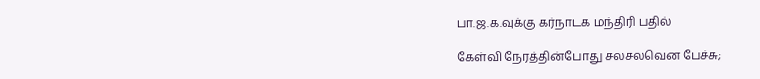பா.ஜ.க.வுக்கு கர்நாடக மந்திரி பதில்

கேள்வி நேரத்தின்போது சலசலவென பேச்சு;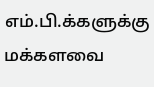எம்.பி.க்களுக்கு மக்களவை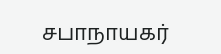சபாநாயகர்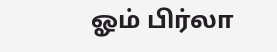ஓம் பிர்லா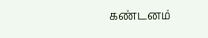கண்டனம்